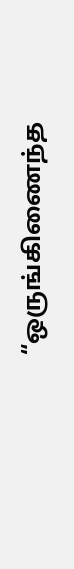“ஒருங்கிணைந்த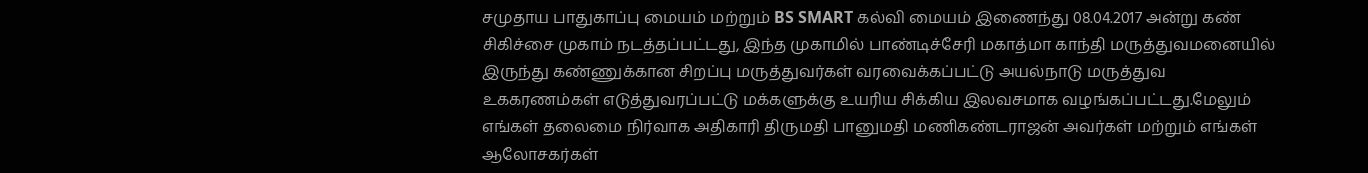சமுதாய பாதுகாப்பு மையம் மற்றும் BS SMART கல்வி மையம் இணைந்து 08.04.2017 அன்று கண் சிகிச்சை முகாம் நடத்தப்பட்டது, இந்த முகாமில் பாண்டிச்சேரி மகாத்மா காந்தி மருத்துவமனையில் இருந்து கண்ணுக்கான சிறப்பு மருத்துவர்கள் வரவைக்கப்பட்டு அயல்நாடு மருத்துவ உககரணம்கள் எடுத்துவரப்பட்டு மக்களுக்கு உயரிய சிக்கிய இலவசமாக வழங்கப்பட்டது.மேலும் எங்கள் தலைமை நிர்வாக அதிகாரி திருமதி பானுமதி மணிகண்டராஜன் அவர்கள் மற்றும் எங்கள் ஆலோசகர்கள்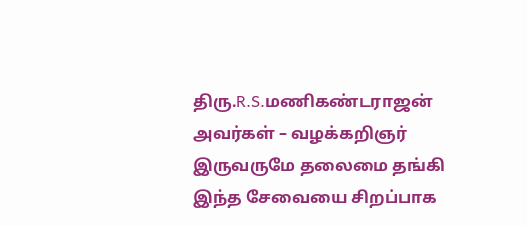திரு.R.S.மணிகண்டராஜன் அவர்கள் – வழக்கறிஞர் இருவருமே தலைமை தங்கி இந்த சேவையை சிறப்பாக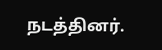நடத்தினர்.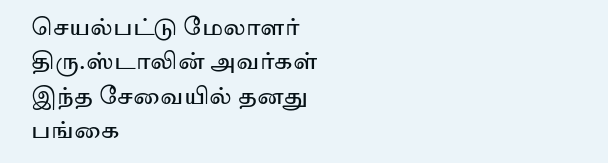செயல்பட்டு மேலாளர் திரு.ஸ்டாலின் அவர்கள் இந்த சேவையில் தனது பங்கை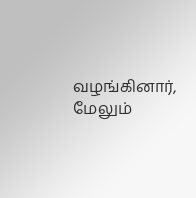வழங்கினார், மேலும்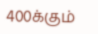400க்கும்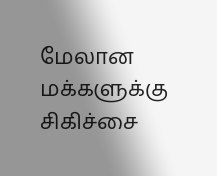மேலான மக்களுக்கு சிகிச்சை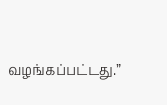வழங்கப்பட்டது.”